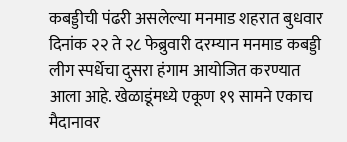कबड्डीची पंढरी असलेल्या मनमाड शहरात बुधवार दिनांक २२ ते २८ फेब्रुवारी दरम्यान मनमाड कबड्डी लीग स्पर्धेचा दुसरा हंगाम आयोजित करण्यात आला आहे. खेळाडूंमध्ये एकूण १९ सामने एकाच मैदानावर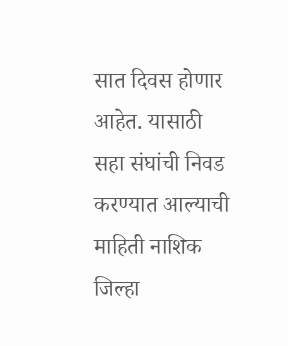सात दिवस होणार आहेत. यासाठी सहा संघांची निवड करण्यात आल्याची माहिती नाशिक जिल्हा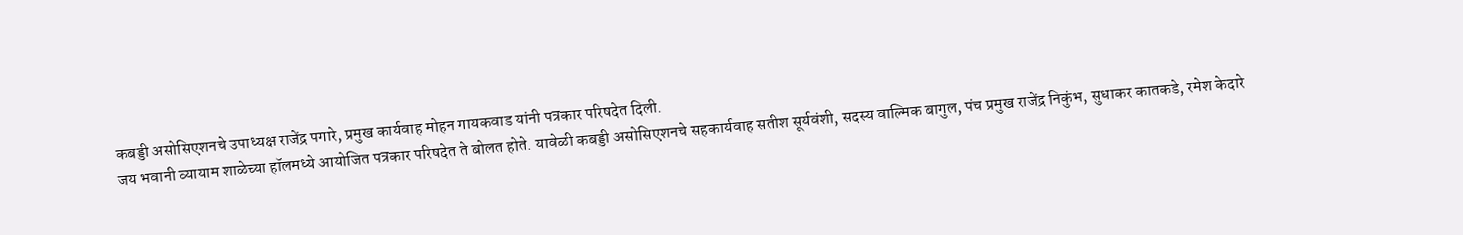कबड्डी असोसिएशनचे उपाध्यक्ष राजेंद्र पगारे, प्रमुख कार्यवाह मोहन गायकवाड यांनी पत्रकार परिषदेत दिली.
जय भवानी व्यायाम शाळेच्या हॉलमध्ये आयोजित पत्रकार परिषदेत ते बोलत होते. यावेळी कबड्डी असोसिएशनचे सहकार्यवाह सतीश सूर्यवंशी, सदस्य वाल्मिक बागुल, पंच प्रमुख राजेंद्र निकुंभ, सुधाकर कातकडे, रमेश केदारे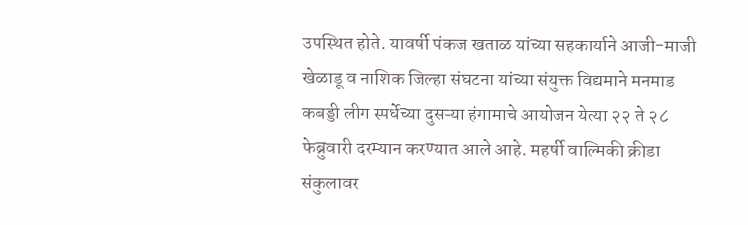उपस्थित होते. यावर्षी पंकज खताळ यांच्या सहकार्याने आजी-माजी खेळाडू व नाशिक जिल्हा संघटना यांच्या संयुक्त विद्यमाने मनमाड कबड्डी लीग स्पर्धेच्या दुसऱ्या हंगामाचे आयोजन येत्या २२ ते २८ फेब्रुवारी दरम्यान करण्यात आले आहे. महर्षी वाल्मिकी क्रीडा संकुलावर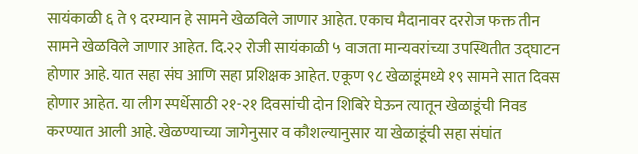सायंकाळी ६ ते ९ दरम्यान हे सामने खेळविले जाणार आहेत. एकाच मैदानावर दररोज फक्त तीन सामने खेळविले जाणार आहेत. दि.२२ रोजी सायंकाळी ५ वाजता मान्यवरांच्या उपस्थितीत उद्घाटन होणार आहे. यात सहा संघ आणि सहा प्रशिक्षक आहेत. एकूण ९८ खेळाडूंमध्ये १९ सामने सात दिवस होणार आहेत. या लीग स्पर्धेसाठी २१-२१ दिवसांची दोन शिबिरे घेऊन त्यातून खेळाडूंची निवड करण्यात आली आहे. खेळण्याच्या जागेनुसार व कौशल्यानुसार या खेळाडूंची सहा संघांत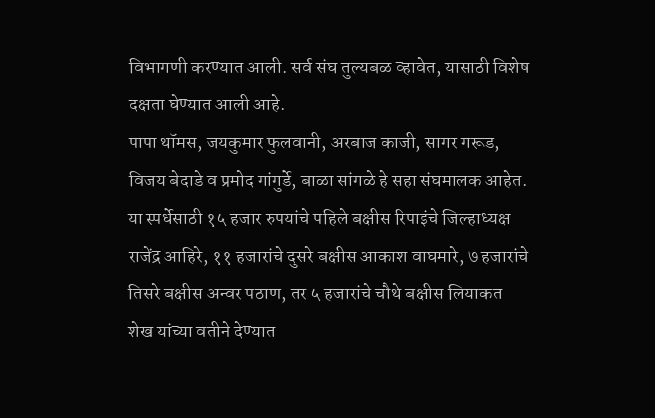विभागणी करण्यात आली. सर्व संघ तुल्यबळ व्हावेत, यासाठी विशेष दक्षता घेण्यात आली आहे.
पापा थॉमस, जयकुमार फुलवानी, अरबाज काजी, सागर गरूड, विजय बेदाडे व प्रमोद गांगुर्डे, बाळा सांगळे हे सहा संघमालक आहेत. या स्पर्धेसाठी १५ हजार रुपयांचे पहिले बक्षीस रिपाइंचे जिल्हाध्यक्ष राजेंद्र आहिरे, ११ हजारांचे दुसरे बक्षीस आकाश वाघमारे, ७ हजारांचे तिसरे बक्षीस अन्वर पठाण, तर ५ हजारांचे चौथे बक्षीस लियाकत शेख यांच्या वतीने देण्यात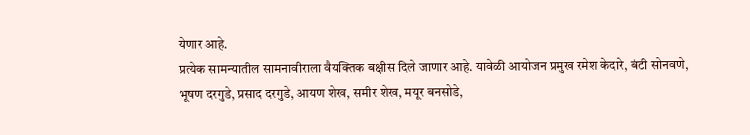येणार आहे.
प्रत्येक सामन्यातील सामनावीराला वैयक्तिक बक्षीस दिले जाणार आहे. यावेळी आयोजन प्रमुख रमेश केदारे, बंटी सोनवणे, भूषण दरगुडे, प्रसाद दरगुडे, आयण शेख, समीर शेख, मयूर बनसोडे,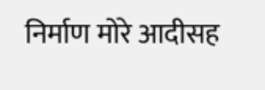निर्माण मोरे आदीसह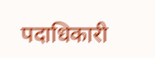पदाधिकारी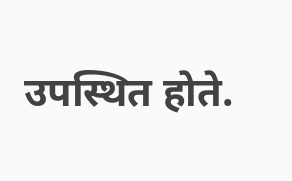उपस्थित होते.